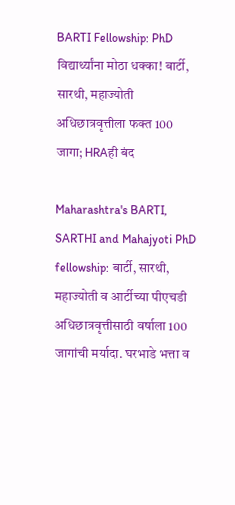BARTI Fellowship: PhD विद्यार्थ्यांना मोठा धक्का! बार्टी, सारथी, महाज्योती अधिछात्रवृत्तीला फक्त 100 जागा; HRAही बंद

Maharashtra's BARTI, SARTHI and Mahajyoti PhD fellowship: बार्टी, सारथी, महाज्योती व आर्टीच्या पीएचडी अधिछात्रवृत्तीसाठी वर्षाला 100 जागांची मर्यादा. घरभाडे भत्ता व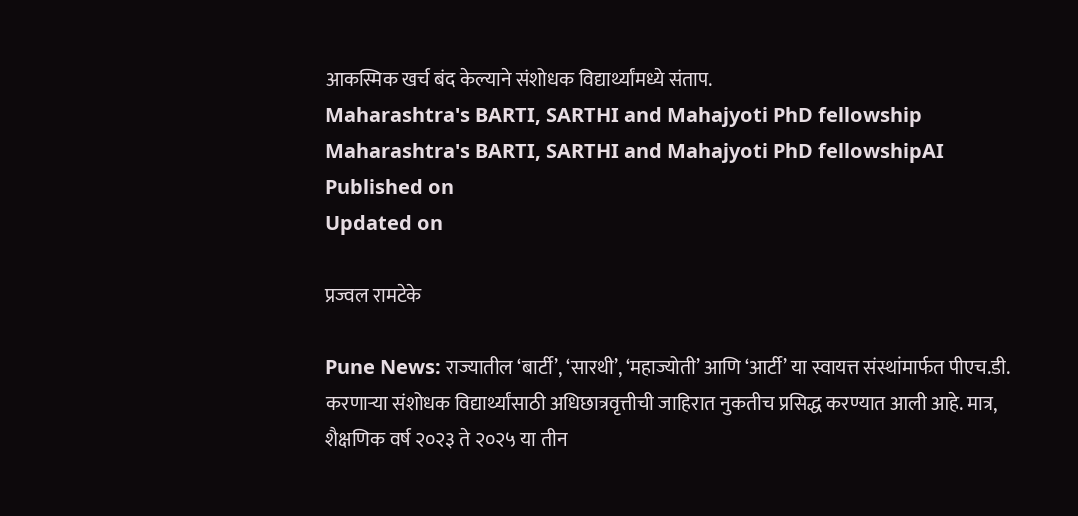आकस्मिक खर्च बंद केल्याने संशोधक विद्यार्थ्यांमध्ये संताप.
Maharashtra's BARTI, SARTHI and Mahajyoti PhD fellowship
Maharashtra's BARTI, SARTHI and Mahajyoti PhD fellowshipAI
Published on
Updated on

प्रज्वल रामटेके

Pune News: राज्यातील ‘बार्टी’, ‘सारथी’, ‘महाज्योती’ आणि ‘आर्टी’ या स्वायत्त संस्थांमार्फत पीएच.डी. करणाऱ्या संशोधक विद्यार्थ्यांसाठी अधिछात्रवृत्तीची जाहिरात नुकतीच प्रसिद्ध करण्यात आली आहे. मात्र, शैक्षणिक वर्ष २०२३ ते २०२५ या तीन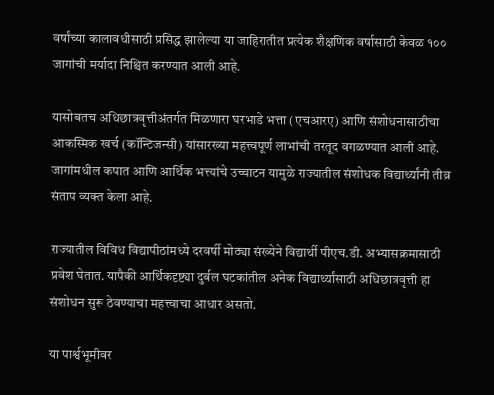वर्षांच्या कालावधीसाठी प्रसिद्ध झालेल्या या जाहिरातीत प्रत्येक शैक्षणिक वर्षासाठी केवळ १०० जागांची मर्यादा निश्चित करण्यात आली आहे.

यासोबतच अधिछात्रवृत्तीअंतर्गत मिळणारा घरभाडे भत्ता (एचआरए) आणि संशोधनासाठीचा आकस्मिक खर्च (कॉन्टिजन्सी) यांसारख्या महत्त्वपूर्ण लाभांची तरतूद वगळण्यात आली आहे. जागांमधील कपात आणि आर्थिक भत्त्यांचे उच्चाटन यामुळे राज्यातील संशोधक विद्यार्थ्यांनी तीव्र संताप व्यक्त केला आहे.

राज्यातील विविध विद्यापीठांमध्ये दरवर्षी मोठ्या संख्येने विद्यार्थी पीएच.डी. अभ्यासक्रमासाठी प्रवेश घेतात. यापैकी आर्थिकदृष्ट्या दुर्बल घटकांतील अनेक विद्यार्थ्यांसाठी अधिछात्रवृत्ती हा संशोधन सुरू ठेवण्याचा महत्त्वाचा आधार असतो.

या पार्श्वभूमीवर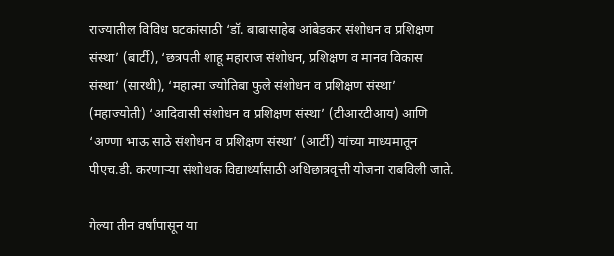राज्यातील विविध घटकांसाठी ‘डॉ. बाबासाहेब आंबेडकर संशोधन व प्रशिक्षण संस्था’ (बार्टी), ‘छत्रपती शाहू महाराज संशोधन, प्रशिक्षण व मानव विकास संस्था’ (सारथी), ‘महात्मा ज्योतिबा फुले संशोधन व प्रशिक्षण संस्था’ (महाज्योती) ‘आदिवासी संशोधन व प्रशिक्षण संस्था’ (टीआरटीआय) आणि ‘अण्णा भाऊ साठे संशोधन व प्रशिक्षण संस्था’ (आर्टी) यांच्या माध्यमातून पीएच.डी. करणाऱ्या संशोधक विद्यार्थ्यांसाठी अधिछात्रवृत्ती योजना राबविली जाते.

गेल्या तीन वर्षांपासून या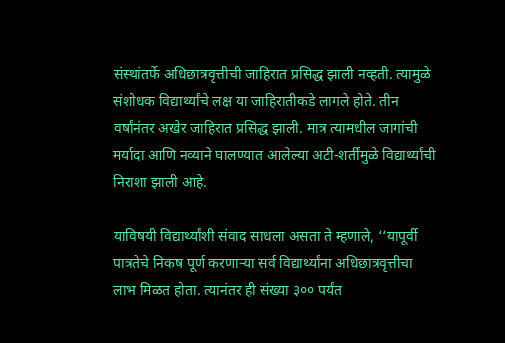संस्थांतर्फे अधिछात्रवृत्तीची जाहिरात प्रसिद्ध झाली नव्हती. त्यामुळे संशोधक विद्यार्थ्यांचे लक्ष या जाहिरातीकडे लागले होते. तीन वर्षांनंतर अखेर जाहिरात प्रसिद्ध झाली. मात्र त्यामधील जागांची मर्यादा आणि नव्याने घालण्यात आलेल्या अटी-शर्तींमुळे विद्यार्थ्यांची निराशा झाली आहे.

याविषयी विद्यार्थ्यांशी संवाद साधला असता ते म्हणाले, ‘‘यापूर्वी पात्रतेचे निकष पूर्ण करणाऱ्या सर्व विद्यार्थ्यांना अधिछात्रवृत्तीचा लाभ मिळत होता. त्यानंतर ही संख्या ३०० पर्यंत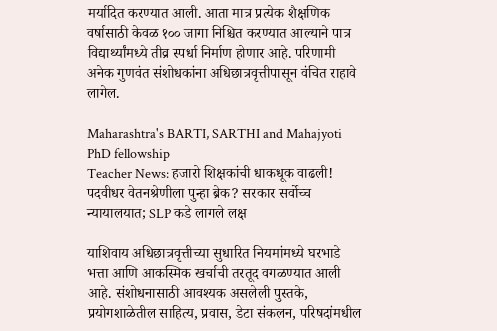मर्यादित करण्यात आली. आता मात्र प्रत्येक शैक्षणिक वर्षासाठी केवळ १०० जागा निश्चित करण्यात आल्याने पात्र विद्यार्थ्यांमध्ये तीव्र स्पर्धा निर्माण होणार आहे. परिणामी अनेक गुणवंत संशोधकांना अधिछात्रवृत्तीपासून वंचित राहावे लागेल.

Maharashtra's BARTI, SARTHI and Mahajyoti PhD fellowship
Teacher News: हजारो शिक्षकांची धाकधूक वाढली! पदवीधर वेतनश्रेणीला पुन्हा ब्रेक? सरकार सर्वोच्च न्यायालयात; SLP कडे लागले लक्ष

याशिवाय अधिछात्रवृत्तीच्या सुधारित नियमांमध्ये घरभाडे भत्ता आणि आकस्मिक खर्चाची तरतूद वगळण्यात आली आहे. संशोधनासाठी आवश्यक असलेली पुस्तके, प्रयोगशाळेतील साहित्य, प्रवास, डेटा संकलन, परिषदांमधील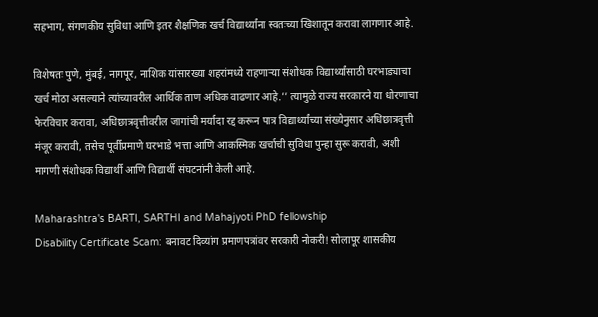सहभाग, संगणकीय सुविधा आणि इतर शैक्षणिक खर्च विद्यार्थ्यांना स्वतःच्या खिशातून करावा लागणार आहे.

विशेषतः पुणे, मुंबई, नागपूर, नाशिक यांसारख्या शहरांमध्ये राहणाऱ्या संशोधक विद्यार्थ्यांसाठी घरभाड्याचा खर्च मोठा असल्याने त्यांच्यावरील आर्थिक ताण अधिक वाढणार आहे.’’ त्यामुळे राज्य सरकारने या धोरणाचा फेरविचार करावा, अधिछात्रवृत्तीवरील जागांची मर्यादा रद्द करून पात्र विद्यार्थ्यांच्या संख्येनुसार अधिछात्रवृत्ती मंजूर करावी, तसेच पूर्वीप्रमाणे घरभाडे भत्ता आणि आकस्मिक खर्चाची सुविधा पुन्हा सुरू करावी, अशी मागणी संशोधक विद्यार्थी आणि विद्यार्थी संघटनांनी केली आहे.

Maharashtra's BARTI, SARTHI and Mahajyoti PhD fellowship
Disability Certificate Scam: बनावट दिव्यांग प्रमाणपत्रांवर सरकारी नोकरी! सोलापूर शासकीय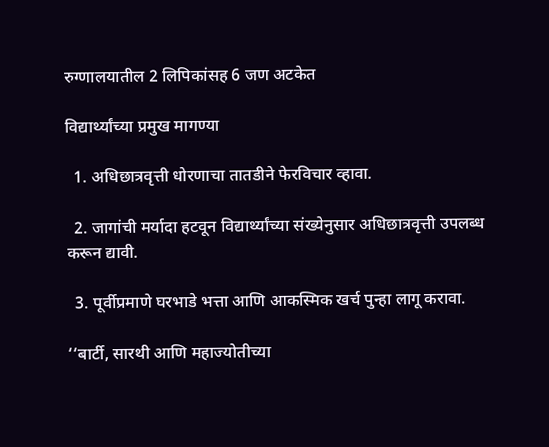रुग्णालयातील 2 लिपिकांसह 6 जण अटकेत

विद्यार्थ्यांच्या प्रमुख मागण्या

  1. अधिछात्रवृत्ती धोरणाचा तातडीने फेरविचार व्हावा.

  2. जागांची मर्यादा हटवून विद्यार्थ्यांच्या संख्येनुसार अधिछात्रवृत्ती उपलब्ध करून द्यावी.

  3. पूर्वीप्रमाणे घरभाडे भत्ता आणि आकस्मिक खर्च पुन्हा लागू करावा.

‘‘बार्टी, सारथी आणि महाज्योतीच्या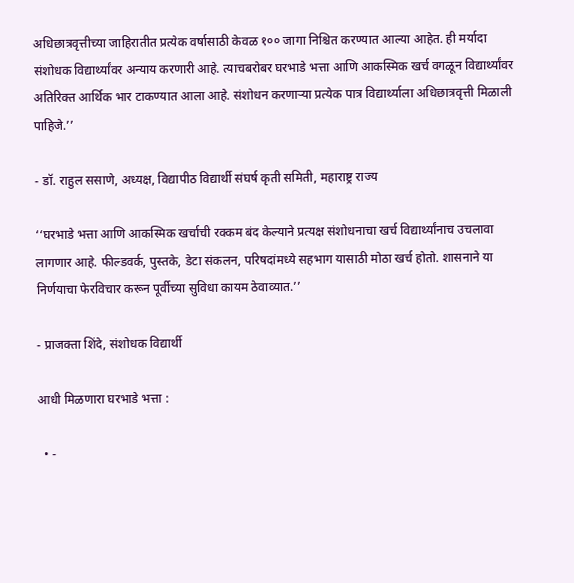अधिछात्रवृत्तीच्या जाहिरातीत प्रत्येक वर्षासाठी केवळ १०० जागा निश्चित करण्यात आल्या आहेत. ही मर्यादा संशोधक विद्यार्थ्यांवर अन्याय करणारी आहे. त्याचबरोबर घरभाडे भत्ता आणि आकस्मिक खर्च वगळून विद्यार्थ्यांवर अतिरिक्त आर्थिक भार टाकण्यात आला आहे. संशोधन करणाऱ्या प्रत्येक पात्र विद्यार्थ्याला अधिछात्रवृत्ती मिळाली पाहिजे.’’

- डॉ. राहुल ससाणे, अध्यक्ष, विद्यापीठ विद्यार्थी संघर्ष कृती समिती, महाराष्ट्र राज्य

‘‘घरभाडे भत्ता आणि आकस्मिक खर्चाची रक्कम बंद केल्याने प्रत्यक्ष संशोधनाचा खर्च विद्यार्थ्यांनाच उचलावा लागणार आहे. फील्डवर्क, पुस्तके, डेटा संकलन, परिषदांमध्ये सहभाग यासाठी मोठा खर्च होतो. शासनाने या निर्णयाचा फेरविचार करून पूर्वीच्या सुविधा कायम ठेवाव्यात.’’

- प्राजक्ता शिंदे, संशोधक विद्यार्थी

आधी मिळणारा घरभाडे भत्ता :

  • -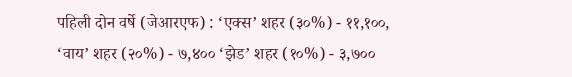पहिली दोन वर्षे (जेआरएफ) : ‘एक्स’ शहर (३०%) - ११,१००, ‘वाय’ शहर (२०%) - ७,४०० ‘झेड’ शहर (१०%) - ३,७००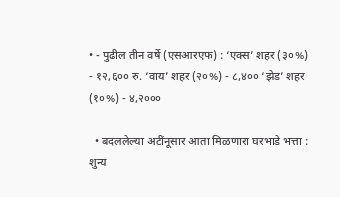• - पुढील तीन वर्षे (एसआरएफ) : ‘एक्स’ शहर (३०%) - १२,६०० रु. ‘वाय’ शहर (२०%) - ८,४०० ‘झेड’ शहर (१०%) - ४,२०००

  • बदललेल्या अटींनूसार आता मिळणारा घरभाडे भत्ता : शुन्य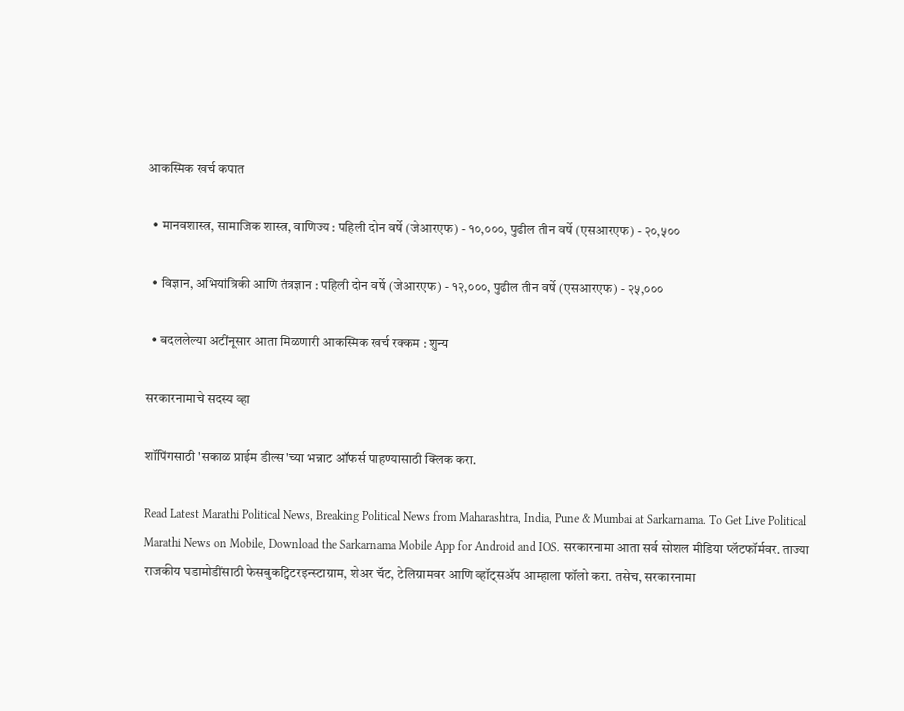आकस्मिक खर्च कपात

  • मानवशास्त्र, सामाजिक शास्त्र, वाणिज्य : पहिली दोन वर्षे (जेआरएफ) - १०,०००, पुढील तीन वर्षे (एसआरएफ) - २०,५००

  • विज्ञान, अभियांत्रिकी आणि तंत्रज्ञान : पहिली दोन वर्षे (जेआरएफ) - १२,०००, पुढील तीन वर्षे (एसआरएफ) - २५,०००

  • बदललेल्या अटींनूसार आता मिळणारी आकस्मिक खर्च रक्कम : शुन्य

सरकारनामाचे सदस्य व्हा

शॉपिंगसाठी 'सकाळ प्राईम डील्स'च्या भन्नाट ऑफर्स पाहण्यासाठी क्लिक करा.

Read Latest Marathi Political News, Breaking Political News from Maharashtra, India, Pune & Mumbai at Sarkarnama. To Get Live Political Marathi News on Mobile, Download the Sarkarnama Mobile App for Android and IOS. सरकारनामा आता सर्व सोशल मीडिया प्लॅटफॉर्मवर. ताज्या राजकीय घडामोडींसाठी फेसबुकट्विटरइन्स्टाग्राम, शेअर चॅट, टेलिग्रामवर आणि व्हॉट्सॲप आम्हाला फॉलो करा. तसेच, सरकारनामा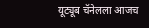यूट्यूब चॅनेलला आजच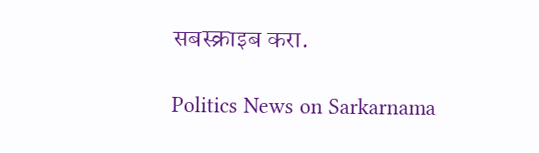सबस्क्राइब करा.

Politics News on Sarkarnama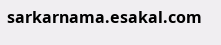sarkarnama.esakal.com